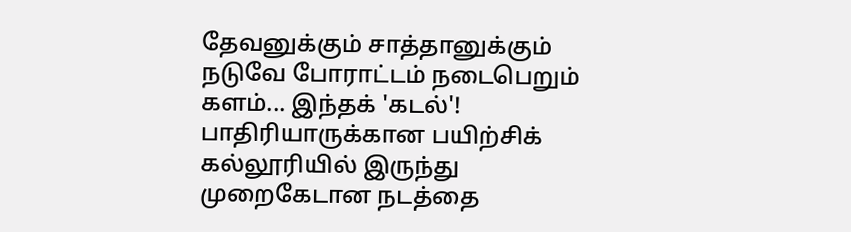தேவனுக்கும் சாத்தானுக்கும் நடுவே போராட்டம் நடைபெறும் களம்... இந்தக் 'கடல்'! பாதிரியாருக்கான பயிற்சிக் கல்லூரியில் இருந்து முறைகேடான நடத்தை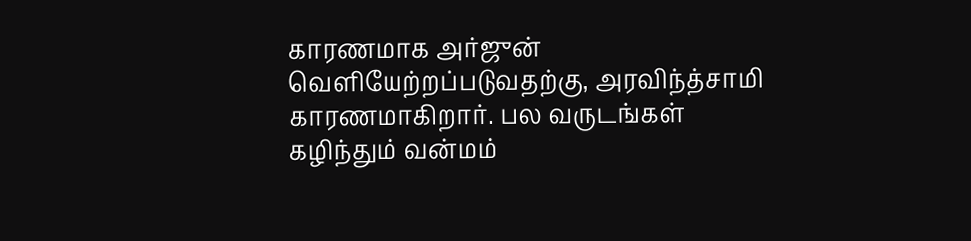காரணமாக அர்ஜுன் வெளியேற்றப்படுவதற்கு, அரவிந்த்சாமி காரணமாகிறார். பல வருடங்கள் கழிந்தும் வன்மம்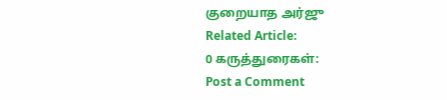குறையாத அர்ஜு
Related Article:
0 கருத்துரைகள்:
Post a Comment